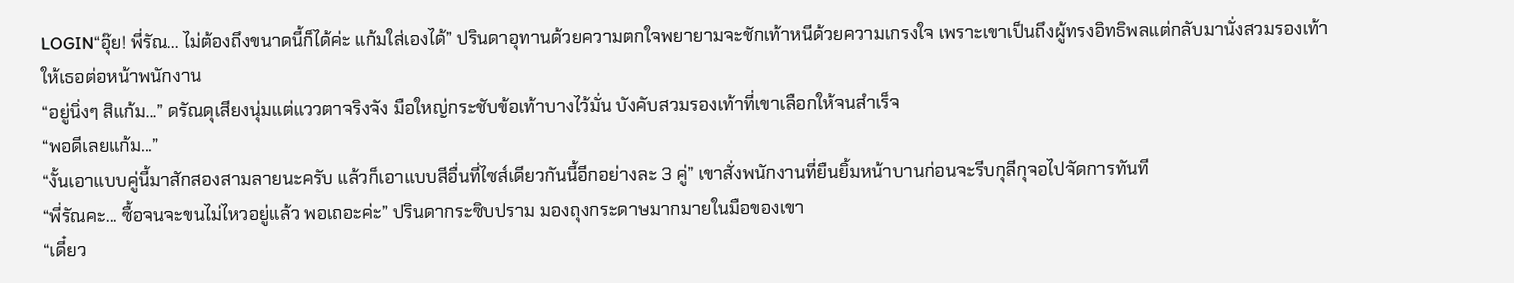LOGIN“อุ๊ย! พี่รัณ... ไม่ต้องถึงขนาดนี้ก็ได้ค่ะ แก้มใส่เองได้” ปรินดาอุทานด้วยความตกใจพยายามจะชักเท้าหนีด้วยความเกรงใจ เพราะเขาเป็นถึงผู้ทรงอิทธิพลแต่กลับมานั่งสวมรองเท้าให้เธอต่อหน้าพนักงาน
“อยู่นิ่งๆ สิแก้ม...” ดรัณดุเสียงนุ่มแต่แววตาจริงจัง มือใหญ่กระชับข้อเท้าบางไว้มั่น บังคับสวมรองเท้าที่เขาเลือกให้จนสำเร็จ
“พอดีเลยแก้ม...”
“งั้นเอาแบบคู่นี้มาสักสองสามลายนะครับ แล้วก็เอาแบบสีอื่นที่ไซส์เดียวกันนี้อีกอย่างละ 3 คู่” เขาสั่งพนักงานที่ยืนยิ้มหน้าบานก่อนจะรีบกุลีกุจอไปจัดการทันที
“พี่รัณคะ... ซื้อจนจะขนไม่ไหวอยู่แล้ว พอเถอะค่ะ” ปรินดากระซิบปราม มองถุงกระดาษมากมายในมือของเขา
“เดี๋ยว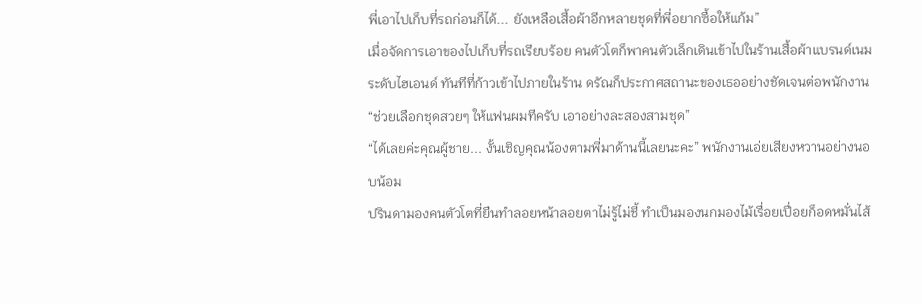พี่เอาไปเก็บที่รถก่อนก็ได้... ยังเหลือเสื้อผ้าอีกหลายชุดที่พี่อยากซื้อให้แก้ม”
เมื่อจัดการเอาของไปเก็บที่รถเรียบร้อย คนตัวโตก็พาคนตัวเล็กเดินเข้าไปในร้านเสื้อผ้าแบรนด์เนมระดับไฮเอนด์ ทันทีที่ก้าวเข้าไปภายในร้าน ดรัณก็ประกาศสถานะของเธออย่างชัดเจนต่อพนักงาน
“ช่วยเลือกชุดสวยๆ ให้แฟนผมทีครับ เอาอย่างละสองสามชุด”
“ได้เลยค่ะคุณผู้ชาย... งั้นเชิญคุณน้องตามพี่มาด้านนี้เลยนะคะ” พนักงานเอ่ยเสียงหวานอย่างนอบน้อม
ปรินดามองคนตัวโตที่ยืนทำลอยหน้าลอยตาไม่รู้ไม่ชี้ ทำเป็นมองนกมองไม้เรื่อยเปื่อยก็อดหมั่นไส้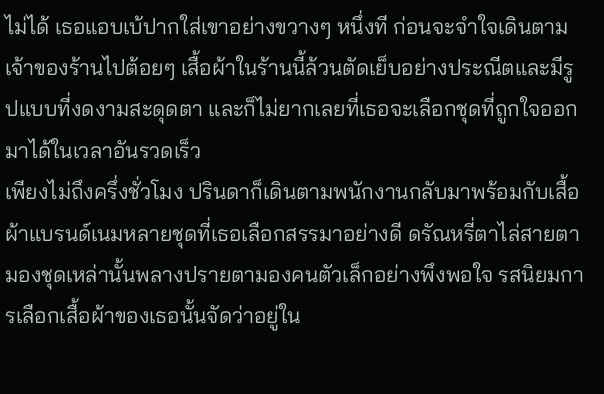ไม่ได้ เธอแอบเบ้ปากใส่เขาอย่างขวางๆ หนึ่งที ก่อนจะจำใจเดินตามเจ้าของร้านไปต้อยๆ เสื้อผ้าในร้านนี้ล้วนตัดเย็บอย่างประณีตและมีรูปแบบที่งดงามสะดุดตา และก็ไม่ยากเลยที่เธอจะเลือกชุดที่ถูกใจออกมาได้ในเวลาอันรวดเร็ว
เพียงไม่ถึงครึ่งชั่วโมง ปรินดาก็เดินตามพนักงานกลับมาพร้อมกับเสื้อผ้าแบรนด์เนมหลายชุดที่เธอเลือกสรรมาอย่างดี ดรัณหรี่ตาไล่สายตามองชุดเหล่านั้นพลางปรายตามองคนตัวเล็กอย่างพึงพอใจ รสนิยมการเลือกเสื้อผ้าของเธอนั้นจัดว่าอยู่ใน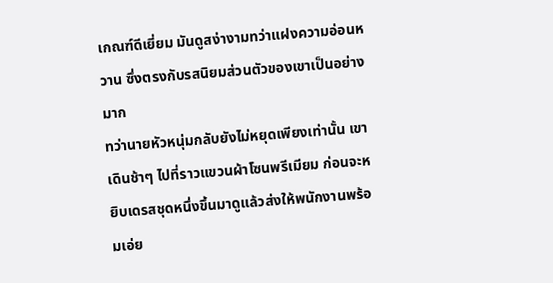เกณฑ์ดีเยี่ยม มันดูสง่างามทว่าแฝงความอ่อนหวาน ซึ่งตรงกับรสนิยมส่วนตัวของเขาเป็นอย่างมาก
ทว่านายหัวหนุ่มกลับยังไม่หยุดเพียงเท่านั้น เขาเดินช้าๆ ไปที่ราวแขวนผ้าโซนพรีเมียม ก่อนจะหยิบเดรสชุดหนึ่งขึ้นมาดูแล้วส่งให้พนักงานพร้อมเอ่ย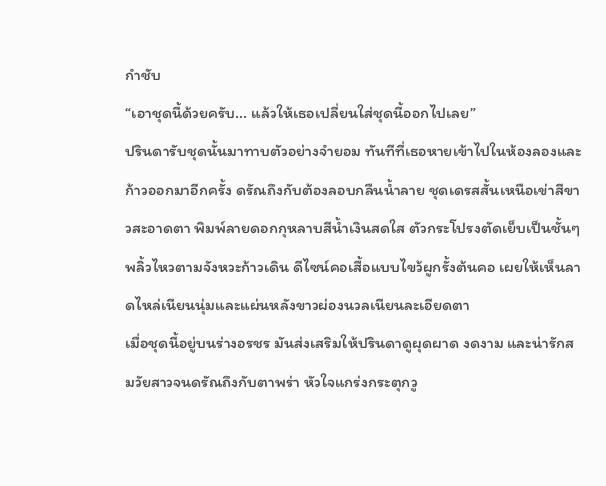กำชับ
“เอาชุดนี้ด้วยครับ... แล้วให้เธอเปลี่ยนใส่ชุดนี้ออกไปเลย”
ปรินดารับชุดนั้นมาทาบตัวอย่างจำยอม ทันทีที่เธอหายเข้าไปในห้องลองและก้าวออกมาอีกครั้ง ดรัณถึงกับต้องลอบกลืนน้ำลาย ชุดเดรสสั้นเหนือเข่าสีขาวสะอาดตา พิมพ์ลายดอกกุหลาบสีน้ำเงินสดใส ตัวกระโปรงตัดเย็บเป็นชั้นๆ พลิ้วไหวตามจังหวะก้าวเดิน ดีไซน์คอเสื้อแบบไขว้ผูกรั้งต้นคอ เผยให้เห็นลาดไหล่เนียนนุ่มและแผ่นหลังขาวผ่องนวลเนียนละเอียดตา
เมื่อชุดนี้อยู่บนร่างอรชร มันส่งเสริมให้ปรินดาดูผุดผาด งดงาม และน่ารักสมวัยสาวจนดรัณถึงกับตาพร่า หัวใจแกร่งกระตุกวู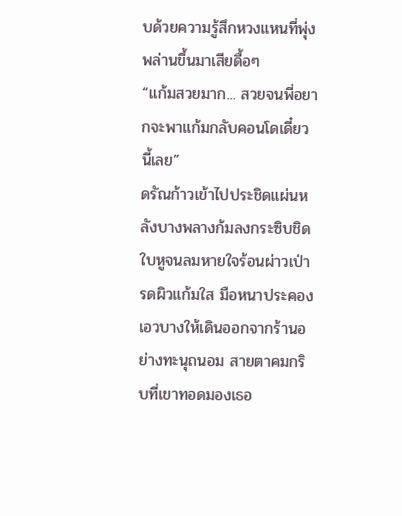บด้วยความรู้สึกหวงแหนที่พุ่งพล่านขึ้นมาเสียดื้อๆ
“แก้มสวยมาก... สวยจนพี่อยากจะพาแก้มกลับคอนโดเดี๋ยวนี้เลย”
ดรัณก้าวเข้าไปประชิดแผ่นหลังบางพลางก้มลงกระซิบชิดใบหูจนลมหายใจร้อนผ่าวเป่ารดผิวแก้มใส มือหนาประคองเอวบางให้เดินออกจากร้านอย่างทะนุถนอม สายตาคมกริบที่เขาทอดมองเธอ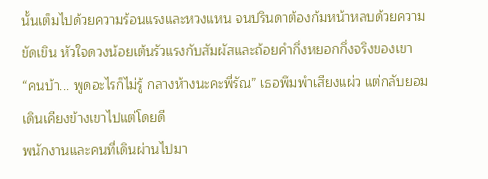นั้นเต็มไปด้วยความร้อนแรงและหวงแหน จนปรินดาต้องก้มหน้าหลบด้วยความขัดเขิน หัวใจดวงน้อยเต้นรัวแรงกับสัมผัสและถ้อยคำกึ่งหยอกกึ่งจริงของเขา
“คนบ้า... พูดอะไรก็ไม่รู้ กลางห้างนะคะพี่รัณ” เธอพึมพำเสียงแผ่ว แต่กลับยอมเดินเคียงข้างเขาไปแต่โดยดี
พนักงานและคนที่เดินผ่านไปมา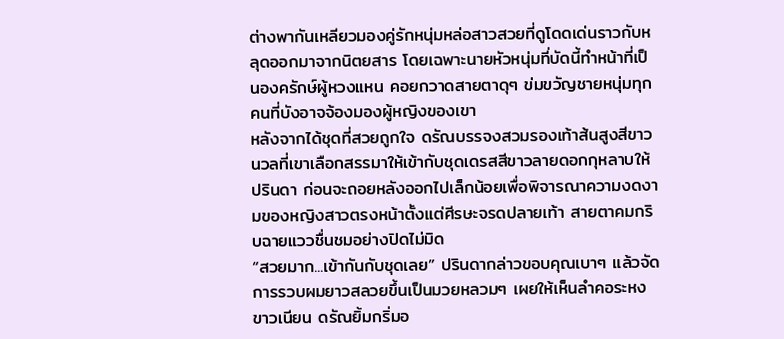ต่างพากันเหลียวมองคู่รักหนุ่มหล่อสาวสวยที่ดูโดดเด่นราวกับหลุดออกมาจากนิตยสาร โดยเฉพาะนายหัวหนุ่มที่บัดนี้ทำหน้าที่เป็นองครักษ์ผู้หวงแหน คอยกวาดสายตาดุๆ ข่มขวัญชายหนุ่มทุกคนที่บังอาจจ้องมองผู้หญิงของเขา
หลังจากได้ชุดที่สวยถูกใจ ดรัณบรรจงสวมรองเท้าส้นสูงสีขาวนวลที่เขาเลือกสรรมาให้เข้ากับชุดเดรสสีขาวลายดอกกุหลาบให้ปรินดา ก่อนจะถอยหลังออกไปเล็กน้อยเพื่อพิจารณาความงดงามของหญิงสาวตรงหน้าตั้งแต่ศีรษะจรดปลายเท้า สายตาคมกริบฉายแววชื่นชมอย่างปิดไม่มิด
“สวยมาก...เข้ากันกับชุดเลย” ปรินดากล่าวขอบคุณเบาๆ แล้วจัดการรวบผมยาวสลวยขึ้นเป็นมวยหลวมๆ เผยให้เห็นลำคอระหงขาวเนียน ดรัณยิ้มกริ่มอ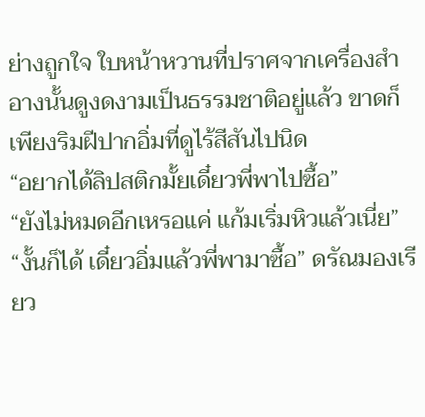ย่างถูกใจ ใบหน้าหวานที่ปราศจากเครื่องสำอางนั้นดูงดงามเป็นธรรมชาติอยู่แล้ว ขาดก็เพียงริมฝีปากอิ่มที่ดูไร้สีสันไปนิด
“อยากได้ลิปสติกมั้ยเดี๋ยวพี่พาไปซื้อ”
“ยังไม่หมดอีกเหรอแค่ แก้มเริ่มหิวแล้วเนี่ย”
“งั้นก็ได้ เดี๋ยวอิ่มแล้วพี่พามาซื้อ” ดรัณมองเรียว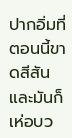ปากอิ่มที่ตอนนี้ขาดสีสันและมันก็เห่อบว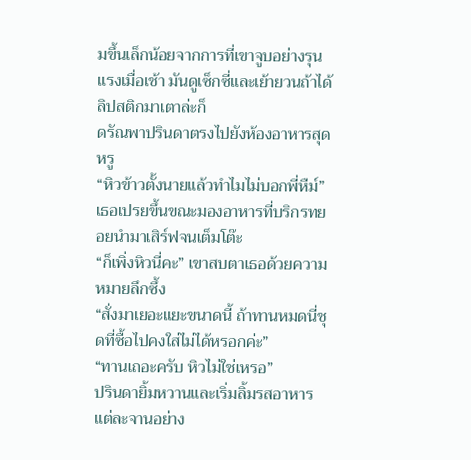มขึ้นเล็กน้อยจากการที่เขาจูบอย่างรุนแรงเมื่อเช้า มันดูเซ็กซี่และเย้ายวนถ้าได้ลิปสติกมาเตาล่ะก็
ดรัณพาปรินดาตรงไปยังห้องอาหารสุดหรู
“หิวข้าวตั้งนายแล้วทำไมไม่บอกพี่หืม์” เธอเปรยขึ้นขณะมองอาหารที่บริกรทยอยนำมาเสิร์ฟจนเต็มโต๊ะ
“ก็เพิ่งหิวนี่คะ” เขาสบตาเธอด้วยความหมายลึกซึ้ง
“สั่งมาเยอะแยะขนาดนี้ ถ้าทานหมดนี่ชุดที่ซื้อไปคงใส่ไม่ได้หรอกค่ะ”
“ทานเถอะครับ หิวไม่ใช่เหรอ”
ปรินดายิ้มหวานและเริ่มลิ้มรสอาหารแต่ละจานอย่าง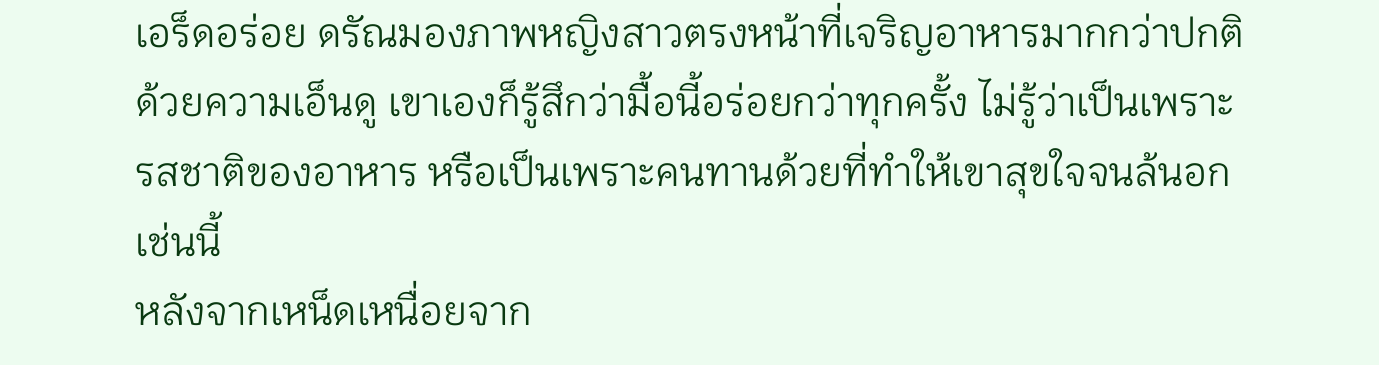เอร็ดอร่อย ดรัณมองภาพหญิงสาวตรงหน้าที่เจริญอาหารมากกว่าปกติด้วยความเอ็นดู เขาเองก็รู้สึกว่ามื้อนี้อร่อยกว่าทุกครั้ง ไม่รู้ว่าเป็นเพราะรสชาติของอาหาร หรือเป็นเพราะคนทานด้วยที่ทำให้เขาสุขใจจนล้นอกเช่นนี้
หลังจากเหน็ดเหนื่อยจาก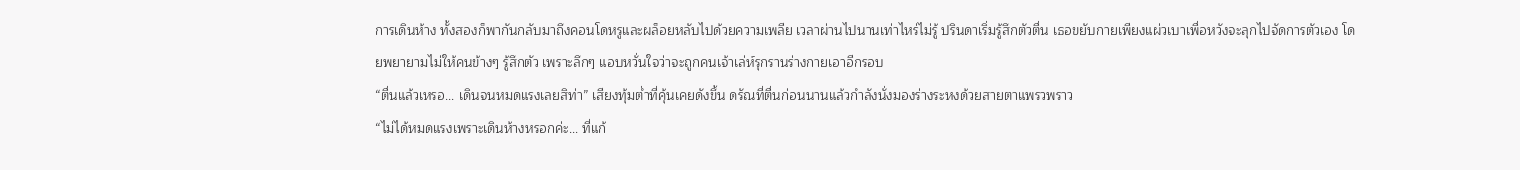การเดินห้าง ทั้งสองก็พากันกลับมาถึงคอนโดหรูและผล็อยหลับไปด้วยความเพลีย เวลาผ่านไปนานเท่าไหร่ไม่รู้ ปรินดาเริ่มรู้สึกตัวตื่น เธอขยับกายเพียงแผ่วเบาเพื่อหวังจะลุกไปจัดการตัวเอง โดยพยายามไม่ให้คนข้างๆ รู้สึกตัว เพราะลึกๆ แอบหวั่นใจว่าจะถูกคนเจ้าเล่ห์รุกรานร่างกายเอาอีกรอบ
“ตื่นแล้วเหรอ... เดินจนหมดแรงเลยสิท่า” เสียงทุ้มต่ำที่คุ้นเคยดังขึ้น ดรัณที่ตื่นก่อนนานแล้วกำลังนั่งมองร่างระหงด้วยสายตาแพรวพราว
“ไม่ได้หมดแรงเพราะเดินห้างหรอกค่ะ... ที่แก้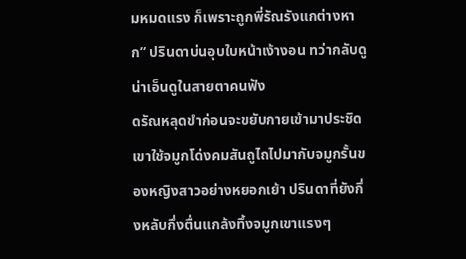มหมดแรง ก็เพราะถูกพี่รัณรังแกต่างหาก” ปรินดาบ่นอุบใบหน้าเง้างอน ทว่ากลับดูน่าเอ็นดูในสายตาคนฟัง
ดรัณหลุดขำก่อนจะขยับกายเข้ามาประชิด เขาใช้จมูกโด่งคมสันถูไถไปมากับจมูกรั้นของหญิงสาวอย่างหยอกเย้า ปรินดาที่ยังกึ่งหลับกึ่งตื่นแกล้งทึ้งจมูกเขาแรงๆ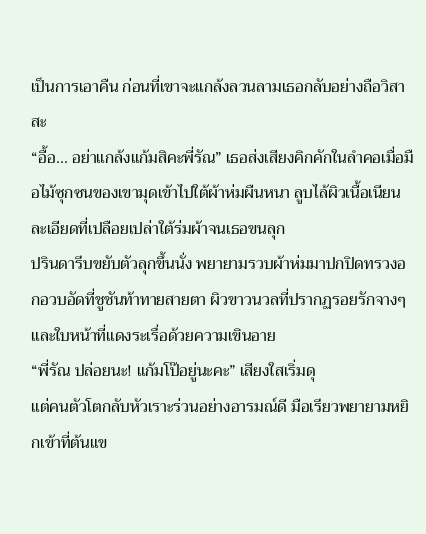เป็นการเอาคืน ก่อนที่เขาจะแกล้งลวนลามเธอกลับอย่างถือวิสาสะ
“อื้อ... อย่าแกล้งแก้มสิคะพี่รัณ” เธอส่งเสียงคิกคักในลำคอเมื่อมือไม้ซุกซนของเขามุดเข้าไปใต้ผ้าห่มผืนหนา ลูบไล้ผิวเนื้อเนียนละเอียดที่เปลือยเปล่าใต้ร่มผ้าจนเธอขนลุก
ปรินดารีบขยับตัวลุกขึ้นนั่ง พยายามรวบผ้าห่มมาปกปิดทรวงอกอวบอัดที่ชูชันท้าทายสายตา ผิวขาวนวลที่ปรากฏรอยรักจางๆ และใบหน้าที่แดงระเรื่อด้วยความเขินอาย
“พี่รัณ ปล่อยนะ! แก้มโป๊อยู่นะคะ” เสียงใสเริ่มดุ
แต่คนตัวโตกลับหัวเราะร่วนอย่างอารมณ์ดี มือเรียวพยายามหยิกเข้าที่ต้นแข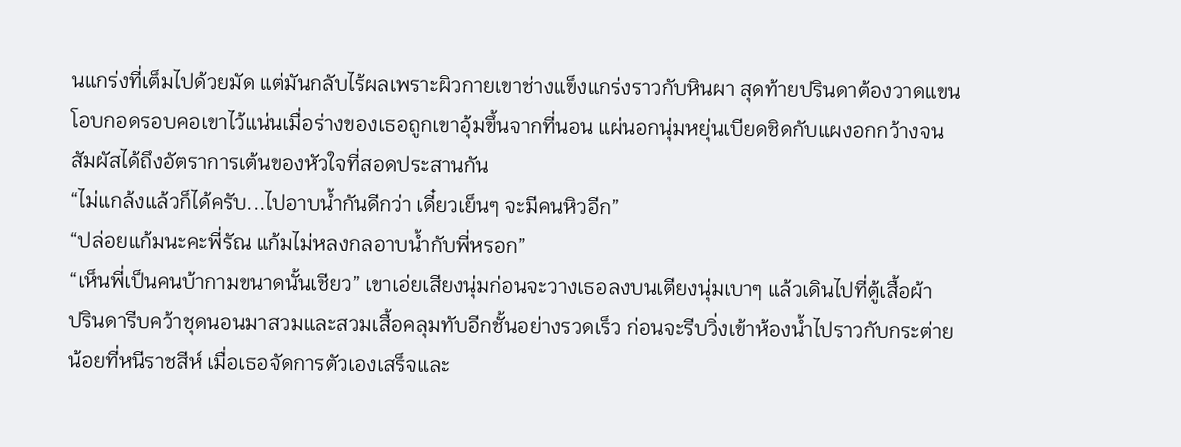นแกร่งที่เต็มไปด้วยมัด แต่มันกลับไร้ผลเพราะผิวกายเขาช่างแข็งแกร่งราวกับหินผา สุดท้ายปรินดาต้องวาดแขนโอบกอดรอบคอเขาไว้แน่นเมื่อร่างของเธอถูกเขาอุ้มขึ้นจากที่นอน แผ่นอกนุ่มหยุ่นเบียดชิดกับแผงอกกว้างจนสัมผัสได้ถึงอัตราการเต้นของหัวใจที่สอดประสานกัน
“ไม่แกล้งแล้วก็ได้ครับ...ไปอาบน้ำกันดีกว่า เดี๋ยวเย็นๆ จะมีคนหิวอีก”
“ปล่อยแก้มนะคะพี่รัณ แก้มไม่หลงกลอาบน้ำกับพี่หรอก”
“เห็นพี่เป็นคนบ้ากามขนาดนั้นเชียว” เขาเอ่ยเสียงนุ่มก่อนจะวางเธอลงบนเตียงนุ่มเบาๆ แล้วเดินไปที่ตู้เสื้อผ้า
ปรินดารีบคว้าชุดนอนมาสวมและสวมเสื้อคลุมทับอีกชั้นอย่างรวดเร็ว ก่อนจะรีบวิ่งเข้าห้องน้ำไปราวกับกระต่ายน้อยที่หนีราชสีห์ เมื่อเธอจัดการตัวเองเสร็จและ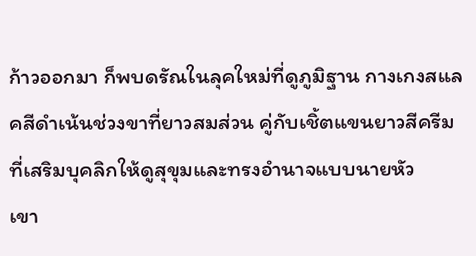ก้าวออกมา ก็พบดรัณในลุคใหม่ที่ดูภูมิฐาน กางเกงสแลคสีดำเน้นช่วงขาที่ยาวสมส่วน คู่กับเชิ้ตแขนยาวสีครีมที่เสริมบุคลิกให้ดูสุขุมและทรงอำนาจแบบนายหัว
เขา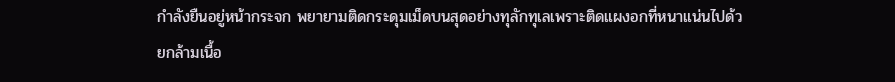กำลังยืนอยู่หน้ากระจก พยายามติดกระดุมเม็ดบนสุดอย่างทุลักทุเลเพราะติดแผงอกที่หนาแน่นไปด้วยกล้ามเนื้อ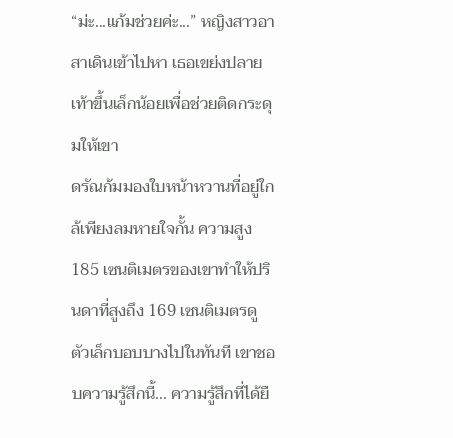“ม่ะ...แก้มช่วยค่ะ...” หญิงสาวอาสาเดินเข้าไปหา เธอเขย่งปลายเท้าขึ้นเล็กน้อยเพื่อช่วยติดกระดุมให้เขา
ดรัณก้มมองใบหน้าหวานที่อยู่ใกล้เพียงลมหายใจกั้น ความสูง 185 เซนติเมตรของเขาทำให้ปรินดาที่สูงถึง 169 เซนติเมตรดูตัวเล็กบอบบางไปในทันที เขาชอบความรู้สึกนี้... ความรู้สึกที่ได้ยื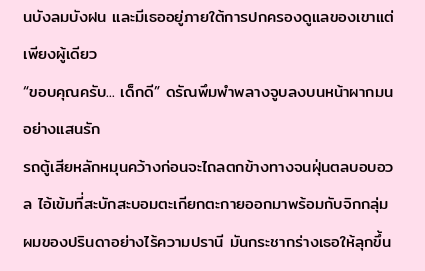นบังลมบังฝน และมีเธออยู่ภายใต้การปกครองดูแลของเขาแต่เพียงผู้เดียว
“ขอบคุณครับ... เด็กดี” ดรัณพึมพำพลางจูบลงบนหน้าผากมนอย่างแสนรัก
รถตู้เสียหลักหมุนคว้างก่อนจะไถลตกข้างทางจนฝุ่นตลบอบอวล ไอ้เข้มที่สะบักสะบอมตะเกียกตะกายออกมาพร้อมกับจิกกลุ่มผมของปรินดาอย่างไร้ความปรานี มันกระชากร่างเธอให้ลุกขึ้น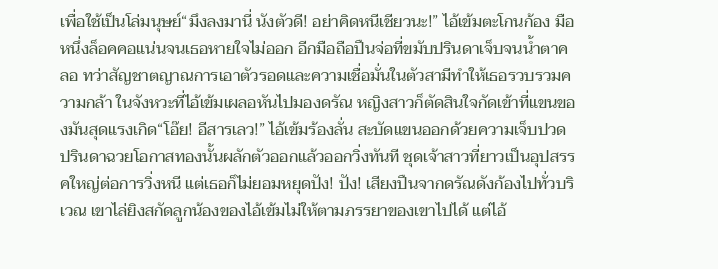เพื่อใช้เป็นโล่มนุษย์“มึงลงมานี่ นังตัวดี! อย่าคิดหนีเชียวนะ!” ไอ้เข้มตะโกนก้อง มือหนึ่งล็อคคอแน่นจนเธอหายใจไม่ออก อีกมือถือปืนจ่อที่ขมับปรินดาเจ็บจนน้ำตาคลอ ทว่าสัญชาตญาณการเอาตัวรอดและความเชื่อมั่นในตัวสามีทำให้เธอรวบรวมความกล้า ในจังหวะที่ไอ้เข้มเผลอหันไปมองดรัณ หญิงสาวก็ตัดสินใจกัดเข้าที่แขนของมันสุดแรงเกิด“โอ๊ย! อีสารเลว!” ไอ้เข้มร้องลั่น สะบัดแขนออกด้วยความเจ็บปวด ปรินดาฉวยโอกาสทองนั้นผลักตัวออกแล้วออกวิ่งทันที ชุดเจ้าสาวที่ยาวเป็นอุปสรรคใหญ่ต่อการวิ่งหนี แต่เธอก็ไม่ยอมหยุดปัง! ปัง! เสียงปืนจากดรัณดังก้องไปทั่วบริเวณ เขาไล่ยิงสกัดลูกน้องของไอ้เข้มไม่ให้ตามภรรยาของเขาไปได้ แต่ไอ้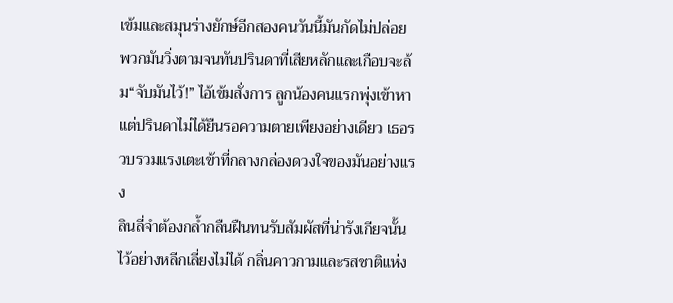เข้มและสมุนร่างยักษ์อีกสองคนวันนี้มันกัดไม่ปล่อย พวกมันวิ่งตามจนทันปรินดาที่เสียหลักและเกือบจะล้ม“จับมันไว้!” ไอ้เข้มสั่งการ ลูกน้องคนแรกพุ่งเข้าหาแต่ปรินดาไม่ได้ยืนรอความตายเพียงอย่างเดียว เธอรวบรวมแรงเตะเข้าที่กลางกล่องดวงใจของมันอย่างแรง
ลินลี่จำต้องกล้ำกลืนฝืนทนรับสัมผัสที่น่ารังเกียจนั้นไว้อย่างหลีกเลี่ยงไม่ได้ กลิ่นคาวกามและรสชาติแห่ง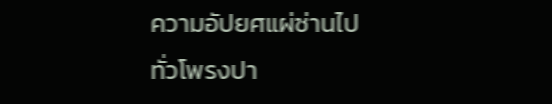ความอัปยศแผ่ซ่านไปทั่วโพรงปา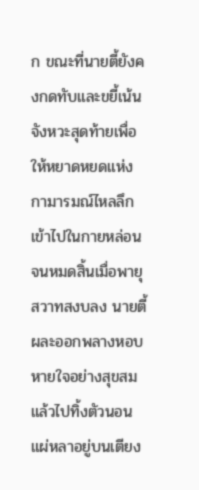ก ขณะที่นายตี้ยังคงกดทับและขยี้เน้นจังหวะสุดท้ายเพื่อให้หยาดหยดแห่งกามารมณ์ไหลลึกเข้าไปในกายหล่อนจนหมดสิ้นเมื่อพายุสวาทสงบลง นายตี้ผละออกพลางหอบหายใจอย่างสุขสมแล้วไปทิ้งตัวนอนแผ่หลาอยู่บนเตียง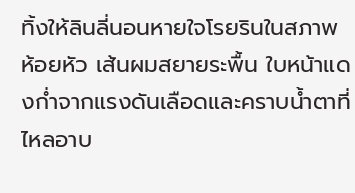ทิ้งให้ลินลี่นอนหายใจโรยรินในสภาพห้อยหัว เส้นผมสยายระพื้น ใบหน้าแดงก่ำจากแรงดันเลือดและคราบน้ำตาที่ไหลอาบ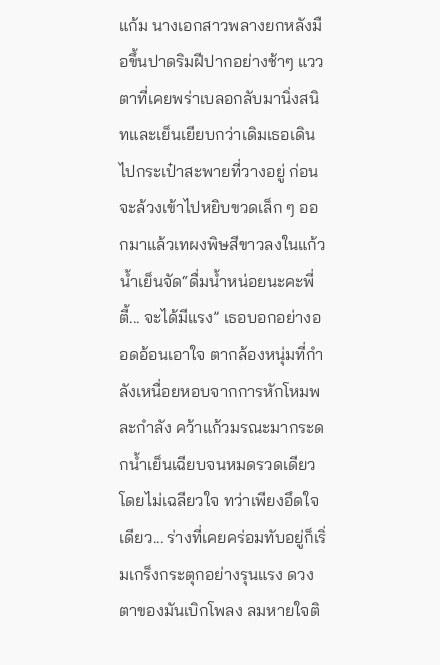แก้ม นางเอกสาวพลางยกหลังมือขึ้นปาดริมฝีปากอย่างช้าๆ แววตาที่เคยพร่าเบลอกลับมานิ่งสนิทและเย็นเยียบกว่าเดิมเธอเดินไปกระเป๋าสะพายที่วางอยู่ ก่อนจะล้วงเข้าไปหยิบขวดเล็ก ๆ ออกมาแล้วเทผงพิษสีขาวลงในแก้วน้ำเย็นจัด“ดื่มน้ำหน่อยนะคะพี่ตี้... จะได้มีแรง” เธอบอกอย่างออดอ้อนเอาใจ ตากล้องหนุ่มที่กำลังเหนื่อยหอบจากการหักโหมพละกำลัง คว้าแก้วมรณะมากระดกน้ำเย็นเฉียบจนหมดรวดเดียวโดยไม่เฉลียวใจ ทว่าเพียงอึดใจเดียว... ร่างที่เคยคร่อมทับอยู่ก็เริ่มเกร็งกระตุกอย่างรุนแรง ดวงตาของมันเบิกโพลง ลมหายใจติ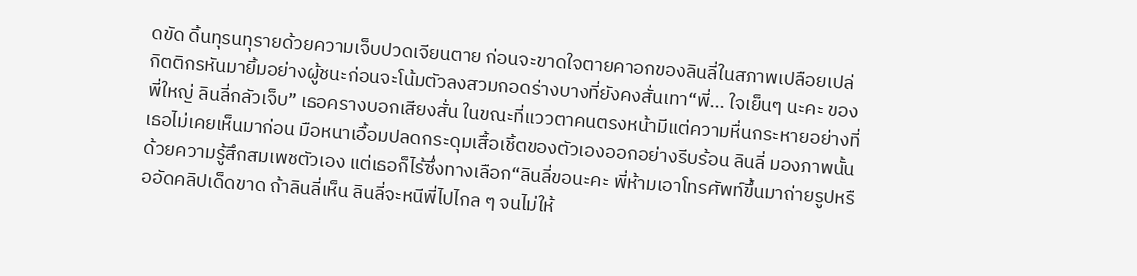ดขัด ดิ้นทุรนทุรายด้วยความเจ็บปวดเจียนตาย ก่อนจะขาดใจตายคาอกของลินลี่ในสภาพเปลือยเปล่
กิตติกรหันมายิ้มอย่างผู้ชนะก่อนจะโน้มตัวลงสวมกอดร่างบางที่ยังคงสั่นเทา“พี่... ใจเย็นๆ นะคะ ของพี่ใหญ่ ลินลี่กลัวเจ็บ” เธอครางบอกเสียงสั่น ในขณะที่แววตาคนตรงหน้ามีแต่ความหื่นกระหายอย่างที่เธอไม่เคยเห็นมาก่อน มือหนาเอื้อมปลดกระดุมเสื้อเชิ้ตของตัวเองออกอย่างรีบร้อน ลินลี่ มองภาพนั้นด้วยความรู้สึกสมเพชตัวเอง แต่เธอก็ไร้ซึ่งทางเลือก“ลินลี่ขอนะคะ พี่ห้ามเอาโทรศัพท์ขึ้นมาถ่ายรูปหรืออัดคลิปเด็ดขาด ถ้าลินลี่เห็น ลินลี่จะหนีพี่ไปไกล ๆ จนไม่ให้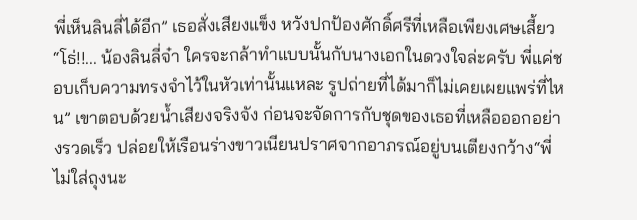พี่เห็นลินลี่ได้อีก” เธอสั่งเสียงแข็ง หวังปกป้องศักดิ์ศรีที่เหลือเพียงเศษเสี้ยว“โธ่!!... น้องลินลี่จ๋า ใครจะกล้าทำแบบนั้นกับนางเอกในดวงใจล่ะครับ พี่แค่ชอบเก็บความทรงจำไว้ในหัวเท่านั้นแหละ รูปถ่ายที่ได้มาก็ไม่เคยเผยแพร่ที่ไหน” เขาตอบด้วยน้ำเสียงจริงจัง ก่อนจะจัดการกับชุดของเธอที่เหลือออกอย่างรวดเร็ว ปล่อยให้เรือนร่างขาวเนียนปราศจากอาภรณ์อยู่บนเตียงกว้าง“พี่ไม่ใส่ถุงนะ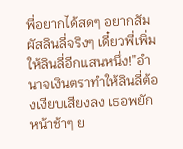พี่อยากได้สดๆ อยากสัมผัสลินลี่จริงๆ เดี๋ยวพี่เพิ่มให้ลินลี่อีกแสนหนึ่ง!”อำนาจเงินตราทำให้ลินลี่ต้องเงียบเสียงลง เธอพยักหน้าช้าๆ ย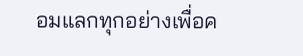อมแลกทุกอย่างเพื่อค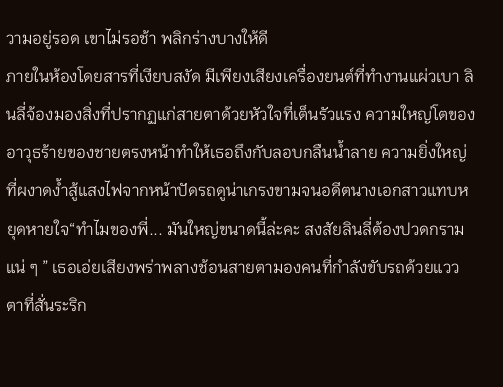วามอยู่รอด เขาไม่รอช้า พลิกร่างบางให้ดี
ภายในห้องโดยสารที่เงียบสงัด มีเพียงเสียงเครื่องยนต์ที่ทำงานแผ่วเบา ลินลี่จ้องมองสิ่งที่ปรากฏแก่สายตาด้วยหัวใจที่เต็นรัวแรง ความใหญ่โตของ อาวุธร้ายของชายตรงหน้าทำให้เธอถึงกับลอบกลืนน้ำลาย ความยิ่งใหญ่ที่ผงาดง้ำสู้แสงไฟจากหน้าปัดรถดูน่าเกรงขามจนอดีตนางเอกสาวแทบหยุดหายใจ“ทำไมของพี่... มันใหญ่ขนาดนี้ล่ะคะ สงสัยลินลี่ต้องปวดกรามแน่ ๆ ” เธอเอ่ยเสียงพร่าพลางช้อนสายตามองคนที่กำลังขับรถด้วยแววตาที่สั่นระริก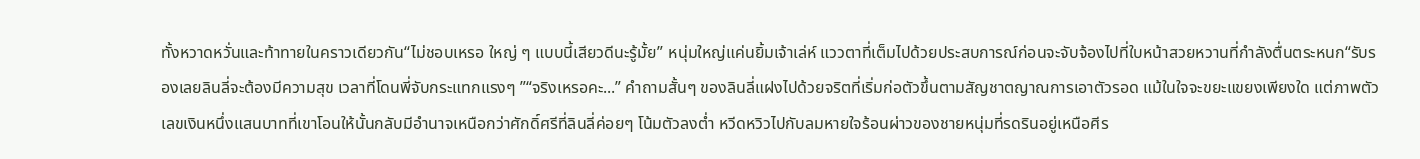ทั้งหวาดหวั่นและท้าทายในคราวเดียวกัน“ไม่ชอบเหรอ ใหญ่ ๆ แบบนี้เสียวดีนะรู้มั้ย” หนุ่มใหญ่แค่นยิ้มเจ้าเล่ห์ แววตาที่เต็มไปด้วยประสบการณ์ก่อนจะจับจ้องไปที่ใบหน้าสวยหวานที่กำลังตื่นตระหนก“รับรองเลยลินลี่จะต้องมีความสุข เวลาที่โดนพี่จับกระแทกแรงๆ ”“จริงเหรอคะ...” คำถามสั้นๆ ของลินลี่แฝงไปด้วยจริตที่เริ่มก่อตัวขึ้นตามสัญชาตญาณการเอาตัวรอด แม้ในใจจะขยะแขยงเพียงใด แต่ภาพตัวเลขเงินหนึ่งแสนบาทที่เขาโอนให้นั้นกลับมีอำนาจเหนือกว่าศักดิ์ศรีที่ลินลี่ค่อยๆ โน้มตัวลงต่ำ หวีดหวิวไปกับลมหายใจร้อนผ่าวของชายหนุ่มที่รดรินอยู่เหนือศีร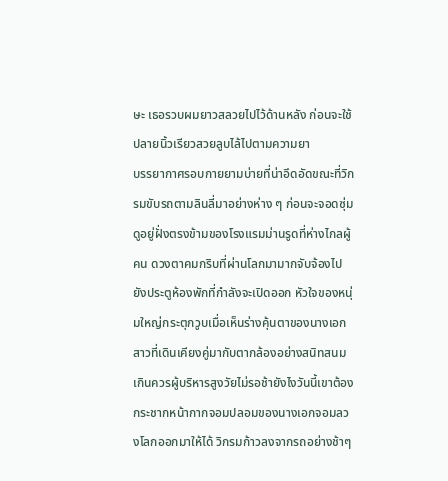ษะ เธอรวบผมยาวสลวยไปไว้ด้านหลัง ก่อนจะใช้ปลายนิ้วเรียวสวยลูบไล้ไปตามความยา
บรรยากาศรอบกายยามบ่ายที่น่าอึดอัดขณะที่วิกรมขับรถตามลินลี่มาอย่างห่าง ๆ ก่อนจะจอดซุ่มดูอยู่ฝั่งตรงข้ามของโรงแรมม่านรูดที่ห่างไกลผู้คน ดวงตาคมกริบที่ผ่านโลกมามากจับจ้องไปยังประตูห้องพักที่กำลังจะเปิดออก หัวใจของหนุ่มใหญ่กระตุกวูบเมื่อเห็นร่างคุ้นตาของนางเอกสาวที่เดินเคียงคู่มากับตากล้องอย่างสนิทสนมเกินควรผู้บริหารสูงวัยไม่รอช้ายังไงวันนี้เขาต้องกระชากหน้ากากจอมปลอมของนางเอกจอมลวงโลกออกมาให้ได้ วิกรมก้าวลงจากรถอย่างช้าๆ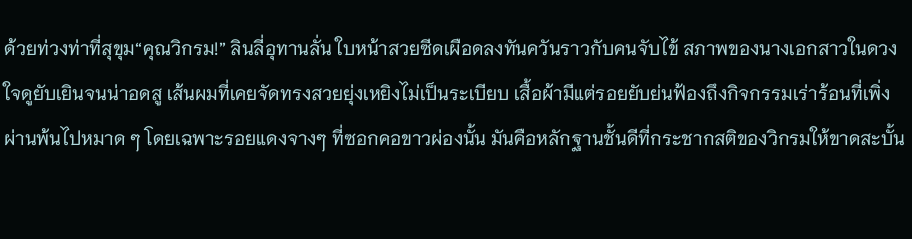ด้วยท่วงท่าที่สุขุม“คุณวิกรม!” ลินลี่อุทานลั่น ใบหน้าสวยซีดเผือดลงทันควันราวกับคนจับไข้ สภาพของนางเอกสาวในดวงใจดูยับเยินจนน่าอดสู เส้นผมที่เคยจัดทรงสวยยุ่งเหยิงไม่เป็นระเบียบ เสื้อผ้ามีแต่รอยยับย่นฟ้องถึงกิจกรรมเร่าร้อนที่เพิ่งผ่านพ้นไปหมาด ๆ โดยเฉพาะรอยแดงจางๆ ที่ซอกคอขาวผ่องนั้น มันคือหลักฐานชั้นดีที่กระชากสติของวิกรมให้ขาดสะบั้น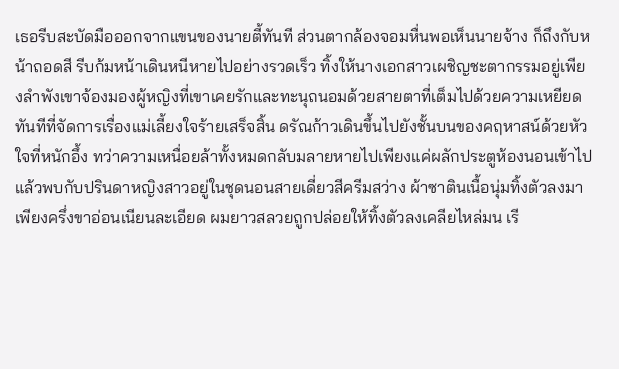เธอรีบสะบัดมือออกจากแขนของนายตี้ทันที ส่วนตากล้องจอมหื่นพอเห็นนายจ้าง ก็ถึงกับหน้าถอดสี รีบก้มหน้าเดินหนีหายไปอย่างรวดเร็ว ทิ้งให้นางเอกสาวเผชิญชะตากรรมอยู่เพียงลำพังเขาจ้องมองผู้หญิงที่เขาเคยรักและทะนุถนอมด้วยสายตาที่เต็มไปด้วยความเหยียด
ทันทีที่จัดการเรื่องแม่เลี้ยงใจร้ายเสร็จสิ้น ดรัณก้าวเดินขึ้นไปยังชั้นบนของคฤหาสน์ด้วยหัวใจที่หนักอึ้ง ทว่าความเหนื่อยล้าทั้งหมดกลับมลายหายไปเพียงแค่ผลักประตูห้องนอนเข้าไปแล้วพบกับปรินดาหญิงสาวอยู่ในชุดนอนสายเดี่ยวสีครีมสว่าง ผ้าซาตินเนื้อนุ่มทิ้งตัวลงมาเพียงครึ่งขาอ่อนเนียนละเอียด ผมยาวสลวยถูกปล่อยให้ทิ้งตัวลงเคลียไหล่มน เรี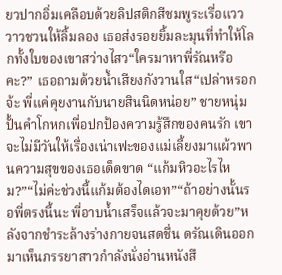ยวปากอิ่มเคลือบด้วยลิปสติกสีชมพูระเรื่อแวววาวชวนให้ลิ้มลอง เธอส่งรอยยิ้มละมุนที่ทำให้โลกทั้งใบของเขาสว่างไสว“ใครมาหาพี่รัณหรือคะ?” เธอถามด้วยน้ำเสียงกังวานใส“เปล่าหรอกจ้ะ พี่แค่คุยงานกับนายสินนิดหน่อย” ชายหนุ่มปั้นคำโกหกเพื่อปกป้องความรู้สึกของคนรัก เขาจะไม่มีวันให้เรื่องเน่าเฟะของแม่เลี้ยงมาแผ้วพานความสุขของเธอเด็ดขาด “แก้มหิวอะไรไหม?”“ไม่ค่ะช่วงนี้แก้มต้องไดเอท”“ถ้าอย่างนั้นรอพี่ตรงนี้นะ พี่อาบน้ำเสร็จแล้วจะมาคุยด้วย”หลังจากชำระล้างร่างกายจนสดชื่น ดรัณเดินออกมาเห็นภรรยาสาวกำลังนั่งอ่านหนังสื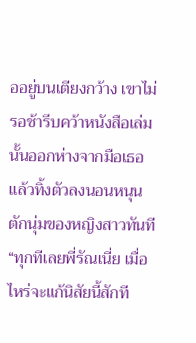ออยู่บนเตียงกว้าง เขาไม่รอช้ารีบคว้าหนังสือเล่มนั้นออกห่างจากมือเธอ แล้วทิ้งตัวลงนอนหนุนตักนุ่มของหญิงสาวทันที“ทุกทีเลยพี่รัณเนี่ย เมื่อไหร่จะแก้นิสัยนี้สักที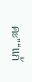คะ”“แก้